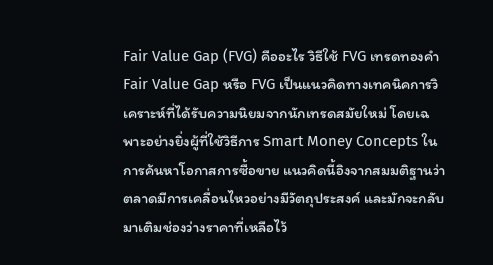Fair Value Gap (FVG) คืออะไร วิธีใช้ FVG เทรดทองคำ
Fair Value Gap หรือ FVG เป็นแนวคิดทางเทคนิคการวิเคราะห์ที่ได้รับความนิยมจากนักเทรดสมัยใหม่ โดยเฉพาะอย่างยิ่งผู้ที่ใช้วิธีการ Smart Money Concepts ในการค้นหาโอกาสการซื้อขาย แนวคิดนี้อิงจากสมมติฐานว่าตลาดมีการเคลื่อนไหวอย่างมีวัตถุประสงค์ และมักจะกลับมาเติมช่องว่างราคาที่เหลือไว้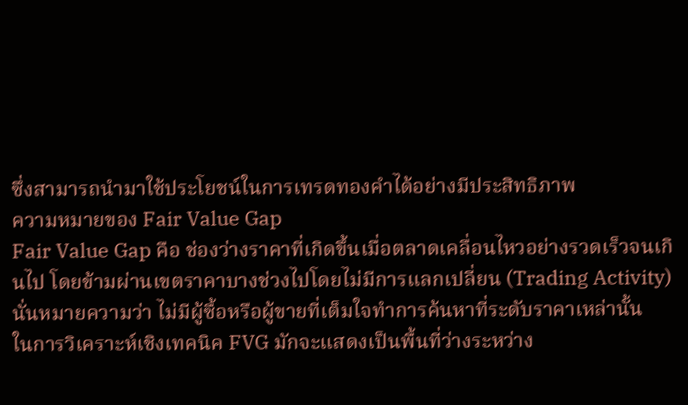ซึ่งสามารถนำมาใช้ประโยชน์ในการเทรดทองคำได้อย่างมีประสิทธิภาพ
ความหมายของ Fair Value Gap
Fair Value Gap คือ ช่องว่างราคาที่เกิดขึ้นเมื่อตลาดเคลื่อนไหวอย่างรวดเร็วจนเกินไป โดยข้ามผ่านเขตราคาบางช่วงไปโดยไม่มีการแลกเปลี่ยน (Trading Activity) นั่นหมายความว่า ไม่มีผู้ซื้อหรือผู้ขายที่เต็มใจทำการค้นหาที่ระดับราคาเหล่านั้น
ในการวิเคราะห์เชิงเทคนิค FVG มักจะแสดงเป็นพื้นที่ว่างระหว่าง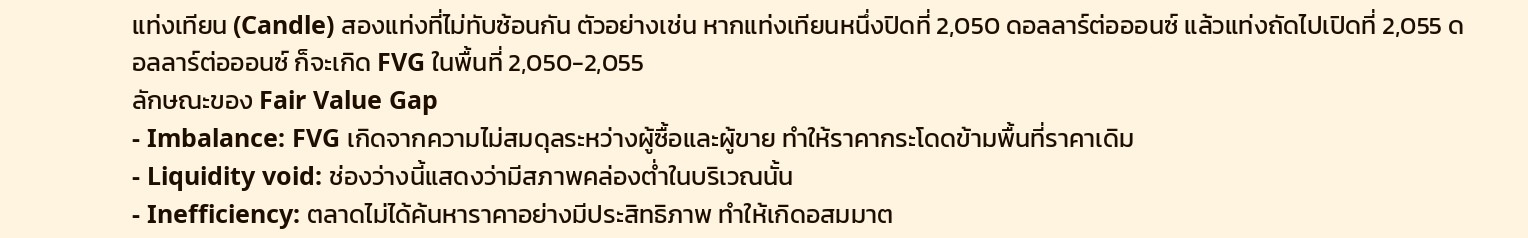แท่งเทียน (Candle) สองแท่งที่ไม่ทับซ้อนกัน ตัวอย่างเช่น หากแท่งเทียนหนึ่งปิดที่ 2,050 ดอลลาร์ต่อออนซ์ แล้วแท่งถัดไปเปิดที่ 2,055 ดอลลาร์ต่อออนซ์ ก็จะเกิด FVG ในพื้นที่ 2,050-2,055
ลักษณะของ Fair Value Gap
- Imbalance: FVG เกิดจากความไม่สมดุลระหว่างผู้ซื้อและผู้ขาย ทำให้ราคากระโดดข้ามพื้นที่ราคาเดิม
- Liquidity void: ช่องว่างนี้แสดงว่ามีสภาพคล่องต่ำในบริเวณนั้น
- Inefficiency: ตลาดไม่ได้ค้นหาราคาอย่างมีประสิทธิภาพ ทำให้เกิดอสมมาต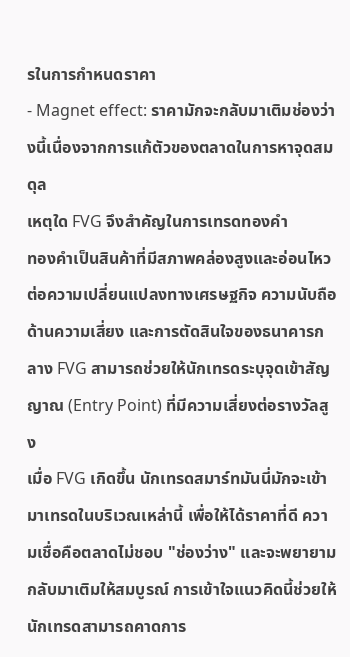รในการกำหนดราคา
- Magnet effect: ราคามักจะกลับมาเติมช่องว่างนี้เนื่องจากการแก้ตัวของตลาดในการหาจุดสมดุล
เหตุใด FVG จึงสำคัญในการเทรดทองคำ
ทองคำเป็นสินค้าที่มีสภาพคล่องสูงและอ่อนไหวต่อความเปลี่ยนแปลงทางเศรษฐกิจ ความนับถือด้านความเสี่ยง และการตัดสินใจของธนาคารกลาง FVG สามารถช่วยให้นักเทรดระบุจุดเข้าสัญญาณ (Entry Point) ที่มีความเสี่ยงต่อรางวัลสูง
เมื่อ FVG เกิดขึ้น นักเทรดสมาร์ทมันนี่มักจะเข้ามาเทรดในบริเวณเหล่านี้ เพื่อให้ได้ราคาที่ดี ความเชื่อคือตลาดไม่ชอบ "ช่องว่าง" และจะพยายามกลับมาเติมให้สมบูรณ์ การเข้าใจแนวคิดนี้ช่วยให้นักเทรดสามารถคาดการ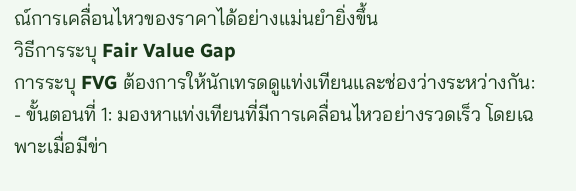ณ์การเคลื่อนไหวของราคาได้อย่างแม่นยำยิ่งขึ้น
วิธีการระบุ Fair Value Gap
การระบุ FVG ต้องการให้นักเทรดดูแท่งเทียนและช่องว่างระหว่างกัน:
- ขั้นตอนที่ 1: มองหาแท่งเทียนที่มีการเคลื่อนไหวอย่างรวดเร็ว โดยเฉพาะเมื่อมีข่า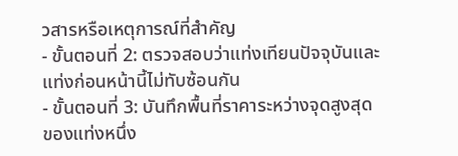วสารหรือเหตุการณ์ที่สำคัญ
- ขั้นตอนที่ 2: ตรวจสอบว่าแท่งเทียนปัจจุบันและแท่งก่อนหน้านี้ไม่ทับซ้อนกัน
- ขั้นตอนที่ 3: บันทึกพื้นที่ราคาระหว่างจุดสูงสุดของแท่งหนึ่ง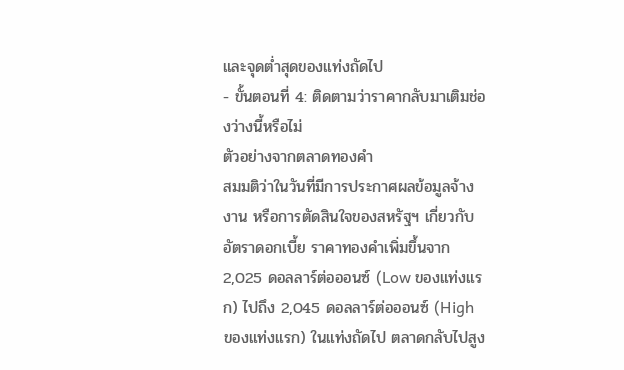และจุดต่ำสุดของแท่งถัดไป
- ขั้นตอนที่ 4: ติดตามว่าราคากลับมาเติมช่องว่างนี้หรือไม่
ตัวอย่างจากตลาดทองคำ
สมมติว่าในวันที่มีการประกาศผลข้อมูลจ้างงาน หรือการตัดสินใจของสหรัฐฯ เกี่ยวกับอัตราดอกเบี้ย ราคาทองคำเพิ่มขึ้นจาก 2,025 ดอลลาร์ต่อออนซ์ (Low ของแท่งแรก) ไปถึง 2,045 ดอลลาร์ต่อออนซ์ (High ของแท่งแรก) ในแท่งถัดไป ตลาดกลับไปสูง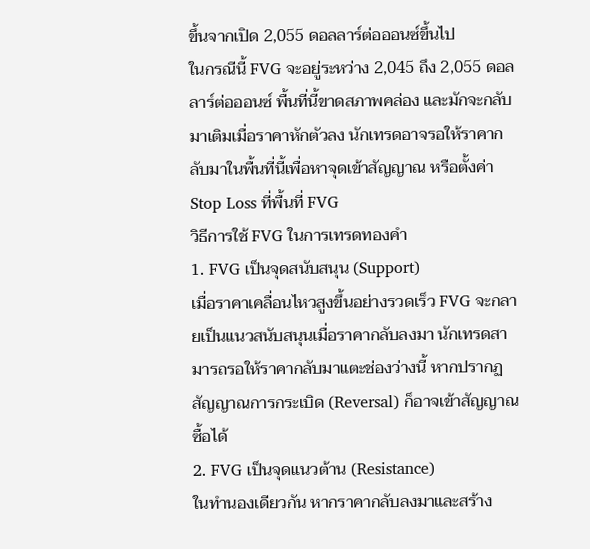ขึ้นจากเปิด 2,055 ดอลลาร์ต่อออนซ์ขึ้นไป
ในกรณีนี้ FVG จะอยู่ระหว่าง 2,045 ถึง 2,055 ดอลลาร์ต่อออนซ์ พื้นที่นี้ขาดสภาพคล่อง และมักจะกลับมาเติมเมื่อราคาหักตัวลง นักเทรดอาจรอให้ราคากลับมาในพื้นที่นี้เพื่อหาจุดเข้าสัญญาณ หรือตั้งค่า Stop Loss ที่พื้นที่ FVG
วิธีการใช้ FVG ในการเทรดทองคำ
1. FVG เป็นจุดสนับสนุน (Support)
เมื่อราคาเคลื่อนไหวสูงขึ้นอย่างรวดเร็ว FVG จะกลายเป็นแนวสนับสนุนเมื่อราคากลับลงมา นักเทรดสามารถรอให้ราคากลับมาแตะช่องว่างนี้ หากปรากฏสัญญาณการกระเบิด (Reversal) ก็อาจเข้าสัญญาณซื้อได้
2. FVG เป็นจุดแนวต้าน (Resistance)
ในทำนองเดียวกัน หากราคากลับลงมาและสร้าง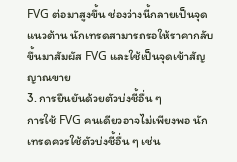FVG ต่อมาสูงขึ้น ช่องว่างนี้กลายเป็นจุดแนวต้าน นักเทรดสามารถรอให้ราคากลับขึ้นมาสัมผัส FVG และใช้เป็นจุดเข้าสัญญาณขาย
3. การยืนยันด้วยตัวบ่งชี้อื่น ๆ
การใช้ FVG คนเดียวอาจไม่เพียงพอ นักเทรดควรใช้ตัวบ่งชี้อื่น ๆ เช่น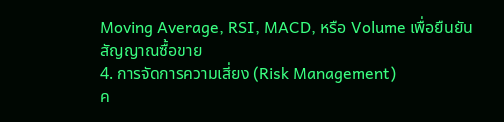Moving Average, RSI, MACD, หรือ Volume เพื่อยืนยันสัญญาณซื้อขาย
4. การจัดการความเสี่ยง (Risk Management)
ค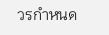วรกำหนด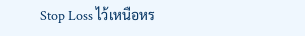Stop Loss ไว้เหนือหร